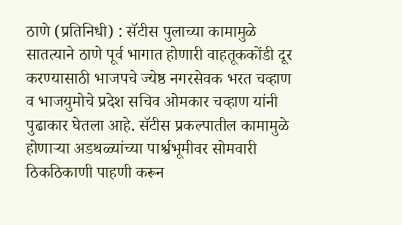ठाणे (प्रतिनिधी) : सॅटीस पुलाच्या कामामुळे सातत्याने ठाणे पूर्व भागात होणारी वाहतूककोंडी दूर करण्यासाठी भाजपचे ज्येष्ठ नगरसेवक भरत चव्हाण व भाजयुमोचे प्रदेश सचिव ओमकार चव्हाण यांनी पुढाकार घेतला आहे. सॅटीस प्रकल्पातील कामामुळे होणाऱ्या अडथळ्यांच्या पार्श्वभूमीवर सोमवारी ठिकठिकाणी पाहणी करून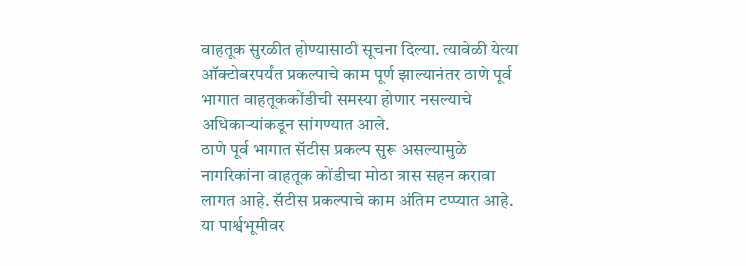वाहतूक सुरळीत होण्यासाठी सूचना दिल्या. त्यावेळी येत्या ऑक्टोबरपर्यंत प्रकल्पाचे काम पूर्ण झाल्यानंतर ठाणे पूर्व भागात वाहतूककोंडीची समस्या होणार नसल्याचे अधिकाऱ्यांकडून सांगण्यात आले.
ठाणे पूर्व भागात सॅटीस प्रकल्प सुरू असल्यामुळे नागरिकांना वाहतूक कोंडीचा मोठा त्रास सहन करावा लागत आहे. सॅटीस प्रकल्पाचे काम अंतिम टप्प्यात आहे. या पार्श्वभूमीवर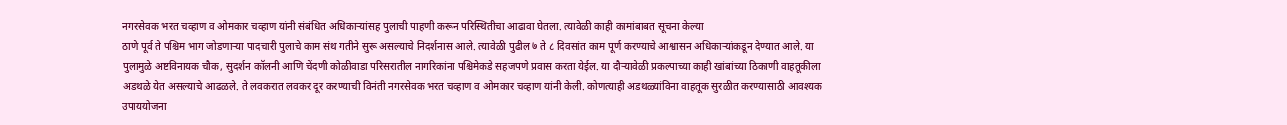नगरसेवक भरत चव्हाण व ओमकार चव्हाण यांनी संबंधित अधिकाऱ्यांसह पुलाची पाहणी करून परिस्थितीचा आढावा घेतला. त्यावेळी काही कामांबाबत सूचना केल्या
ठाणे पूर्व ते पश्चिम भाग जोडणाऱ्या पादचारी पुलाचे काम संथ गतीने सुरू असल्याचे निदर्शनास आले. त्यावेळी पुढील ७ ते ८ दिवसांत काम पूर्ण करण्याचे आश्वासन अधिकाऱ्यांकडून देण्यात आले. या पुलामुळे अष्टविनायक चौक, सुदर्शन कॉलनी आणि चेंदणी कोळीवाडा परिसरातील नागरिकांना पश्चिमेकडे सहजपणे प्रवास करता येईल. या दौऱ्यावेळी प्रकल्पाच्या काही खांबांच्या ठिकाणी वाहतूकीला अडथळे येत असल्याचे आढळले. ते लवकरात लवकर दूर करण्याची विनंती नगरसेवक भरत चव्हाण व ओमकार चव्हाण यांनी केली. कोणत्याही अडथळ्यांविना वाहतूक सुरळीत करण्यासाठी आवश्यक उपाययोजना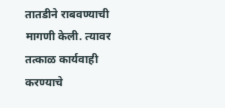तातडीने राबवण्याची मागणी केली. त्यावर तत्काळ कार्यवाही करण्याचे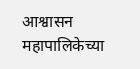आश्वासन महापालिकेच्या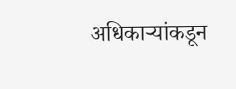अधिकाऱ्यांकडून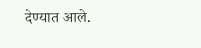देण्यात आले.